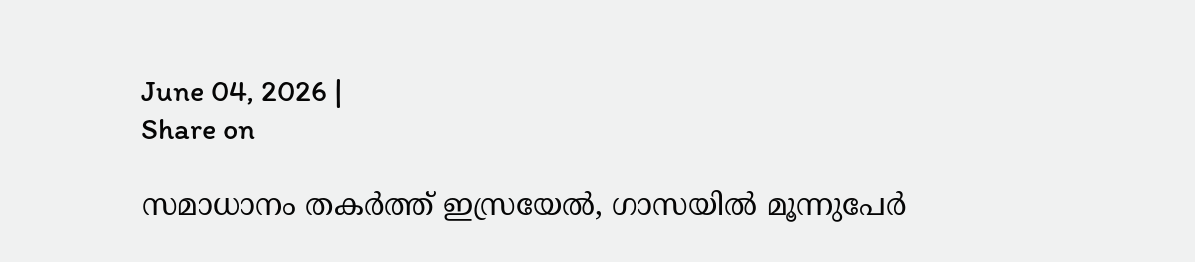June 04, 2026 |
Share on

സമാധാനം തകര്‍ത്ത് ഇസ്രയേല്‍, ഗാസയില്‍ മൂന്നുപേര്‍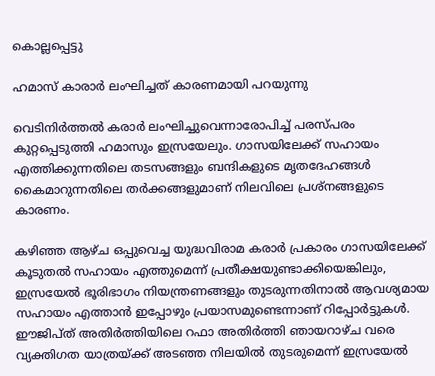കൊല്ലപ്പെട്ടു

ഹമാസ് കാരാര്‍ ലംഘിച്ചത് കാരണമായി പറയുന്നു

വെടിനിർത്തൽ കരാർ ലംഘിച്ചുവെന്നാരോപിച്ച് പരസ്പരം കുറ്റപ്പെടുത്തി ഹമാസും ഇസ്രയേലും. ഗാസയിലേക്ക് സഹായം എത്തിക്കുന്നതിലെ തടസങ്ങളും ബന്ദികളുടെ മൃതദേഹങ്ങൾ കൈമാറുന്നതിലെ തർക്കങ്ങളുമാണ് നിലവിലെ പ്രശ്നങ്ങളുടെ കാരണം.

കഴിഞ്ഞ ആഴ്ച ഒപ്പുവെച്ച യുദ്ധവിരാമ കരാർ പ്രകാരം ഗാസയിലേക്ക് കൂടുതൽ സഹായം എത്തുമെന്ന് പ്രതീക്ഷയുണ്ടാക്കിയെങ്കിലും, ഇസ്രയേൽ ഭൂരിഭാഗം നിയന്ത്രണങ്ങളും തുടരുന്നതിനാൽ ആവശ്യമായ സഹായം എത്താൻ ഇപ്പോഴും പ്രയാസമുണ്ടെന്നാണ് റിപ്പോർട്ടുകൾ. ഈജിപ്ത് അതിർത്തിയിലെ റഫാ അതിർത്തി ഞായറാഴ്ച വരെ വ്യക്തിഗത യാത്രയ്ക്ക് അടഞ്ഞ നിലയിൽ തുടരുമെന്ന് ഇസ്രയേൽ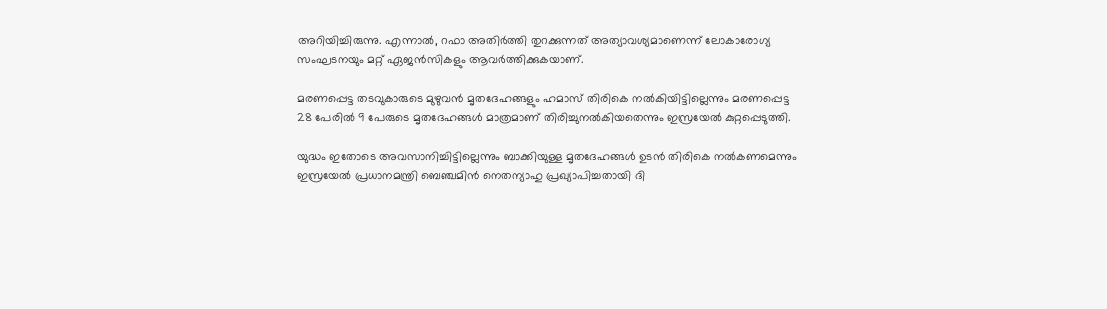അറിയിച്ചിരുന്നു. എന്നാൽ, റഫാ അതിർത്തി തുറക്കുന്നത് അത്യാവശ്യമാണെന്ന് ലോകാരോഗ്യ സംഘടനയും മറ്റ് ഏജൻസികളും ആവർത്തിക്കുകയാണ്.

മരണപ്പെട്ട തടവുകാരുടെ മുഴുവൻ മൃതദേഹങ്ങളും ഹമാസ് തിരികെ നൽകിയിട്ടില്ലെന്നും മരണപ്പെട്ട 28 പേരിൽ 9 പേരുടെ മൃതദേഹങ്ങൾ മാത്രമാണ് തിരിച്ചുനൽകിയതെന്നും ഇസ്രയേൽ കുറ്റപ്പെടുത്തി.

യുദ്ധം ഇതോടെ അവസാനിച്ചിട്ടില്ലെന്നും ബാക്കിയുള്ള മൃതദേഹങ്ങൾ ഉടൻ തിരികെ നൽകണമെന്നും ഇസ്രയേൽ പ്രധാനമന്ത്രി ബെഞ്ചമിൻ നെതന്യാഹു പ്രഖ്യാപിച്ചതായി ദി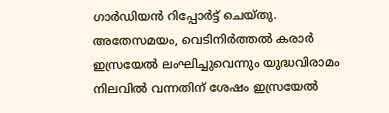ഗാർഡിയൻ റിപ്പോർട്ട് ചെയ്തു. അതേസമയം, വെടിനിർത്തൽ കരാർ ഇസ്രയേൽ ലംഘിച്ചുവെന്നും യുദ്ധവിരാമം നിലവിൽ വന്നതിന് ശേഷം ഇസ്രയേൽ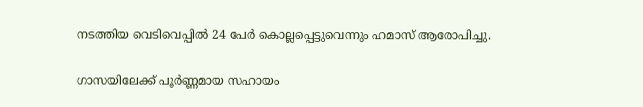നടത്തിയ വെടിവെപ്പിൽ 24 പേർ കൊല്ലപ്പെട്ടുവെന്നും ഹമാസ് ആരോപിച്ചു.

ഗാസയിലേക്ക് പൂർണ്ണമായ സഹായം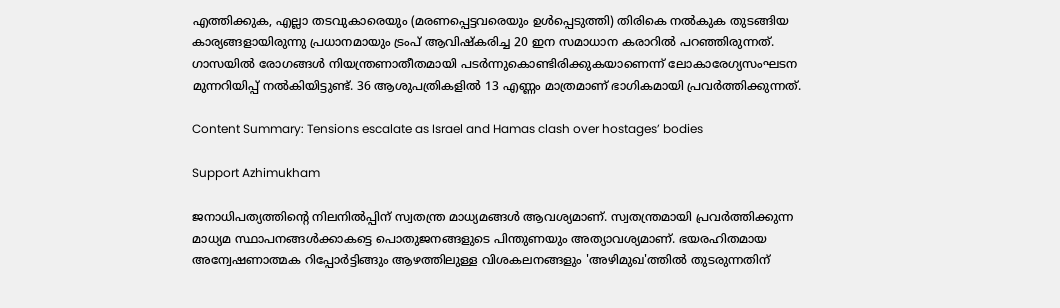എത്തിക്കുക, എല്ലാ തടവുകാരെയും (മരണപ്പെട്ടവരെയും ഉൾപ്പെടുത്തി) തിരികെ നൽകുക തുടങ്ങിയ കാര്യങ്ങളായിരുന്നു പ്രധാനമായും ട്രംപ് ആവിഷ്കരിച്ച 20 ഇന സമാധാന കരാറിൽ പറഞ്ഞിരുന്നത്. ഗാസയിൽ രോഗങ്ങൾ നിയന്ത്രണാതീതമായി പടർന്നുകൊണ്ടിരിക്കുകയാണെന്ന് ലോകാരേഗ്യസംഘടന മുന്നറിയിപ്പ് നൽകിയിട്ടുണ്ട്. 36 ആശുപത്രികളിൽ 13 എണ്ണം മാത്രമാണ് ഭാഗികമായി പ്രവർത്തിക്കുന്നത്.

Content Summary: Tensions escalate as Israel and Hamas clash over hostages’ bodies

Support Azhimukham

ജനാധിപത്യത്തിന്റെ നിലനിൽപ്പിന് സ്വതന്ത്ര മാധ്യമങ്ങൾ ആവശ്യമാണ്. സ്വതന്ത്രമായി പ്രവർത്തിക്കുന്ന മാധ്യമ സ്ഥാപനങ്ങൾക്കാകട്ടെ പൊതുജനങ്ങളുടെ പിന്തുണയും അത്യാവശ്യമാണ്. ഭയരഹിതമായ അന്വേഷണാത്മക റിപ്പോർട്ടിങ്ങും ആഴത്തിലുള്ള വിശകലനങ്ങളും 'അഴിമുഖ'ത്തിൽ തുടരുന്നതിന്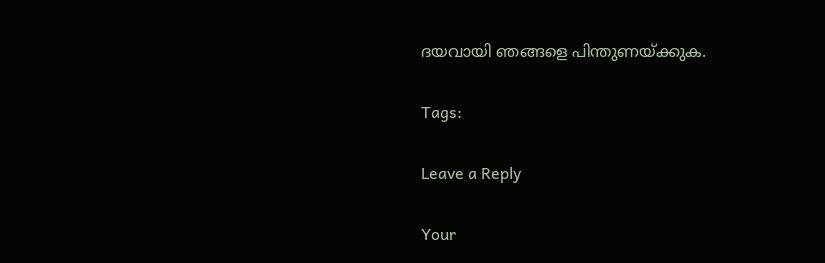ദയവായി ഞങ്ങളെ പിന്തുണയ്ക്കുക.

Tags:

Leave a Reply

Your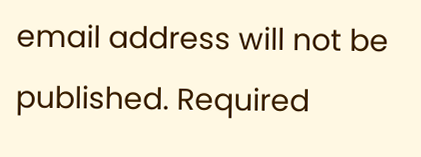email address will not be published. Required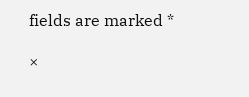fields are marked *

×